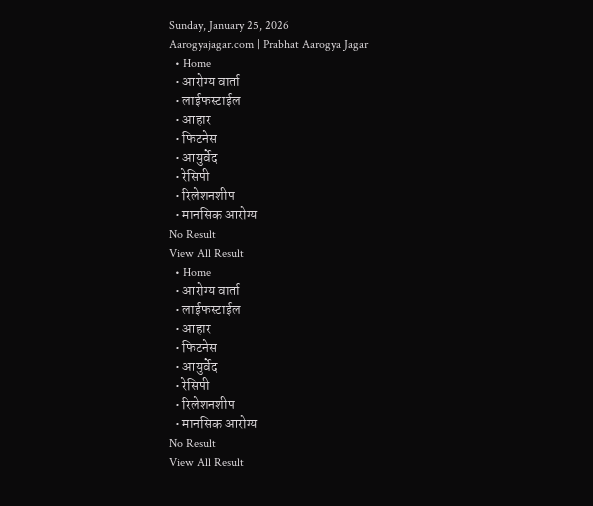Sunday, January 25, 2026
Aarogyajagar.com | Prabhat Aarogya Jagar
  • Home
  • आरोग्य वार्ता
  • लाईफस्टाईल
  • आहार
  • फिटनेस
  • आयुर्वेद
  • रेसिपी
  • रिलेशनशीप
  • मानसिक आरोग्य
No Result
View All Result
  • Home
  • आरोग्य वार्ता
  • लाईफस्टाईल
  • आहार
  • फिटनेस
  • आयुर्वेद
  • रेसिपी
  • रिलेशनशीप
  • मानसिक आरोग्य
No Result
View All Result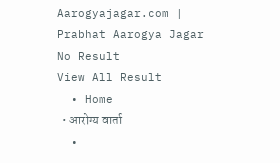Aarogyajagar.com | Prabhat Aarogya Jagar
No Result
View All Result
  • Home
  • आरोग्य वार्ता
  •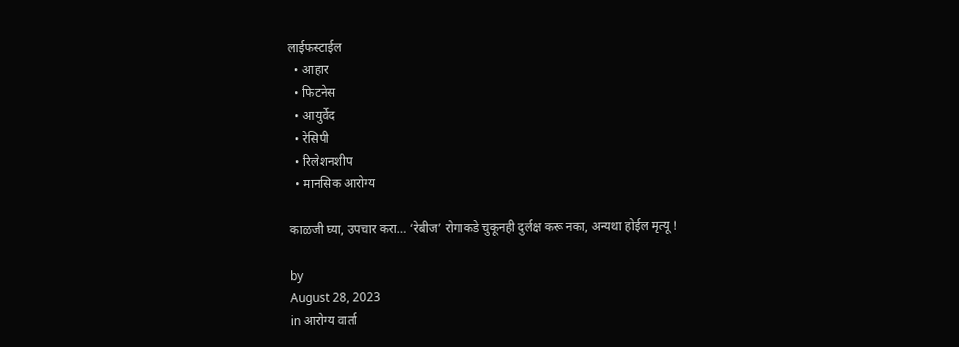लाईफस्टाईल
  • आहार
  • फिटनेस
  • आयुर्वेद
  • रेसिपी
  • रिलेशनशीप
  • मानसिक आरोग्य

काळजी घ्या, उपचार करा… ‘रेबीज’ रोगाकडे चुकूनही दुर्लक्ष करू नका, अन्यथा होईल मृत्यू !

by
August 28, 2023
in आरोग्य वार्ता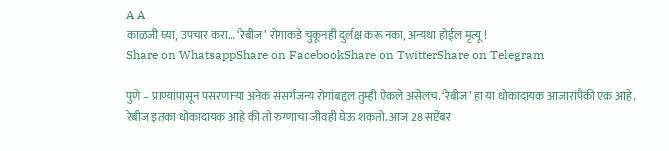A A
काळजी घ्या, उपचार करा… ‘रेबीज’ रोगाकडे चुकूनही दुर्लक्ष करू नका, अन्यथा होईल मृत्यू !
Share on WhatsappShare on FacebookShare on TwitterShare on Telegram

पुणे – प्राण्यांपासून पसरणाऱ्या अनेक संसर्गजन्य रोगांबद्दल तुम्ही ऐकले असेलच. ‘रेबीज’ हा या धोकादायक आजारांपैकी एक आहे. रेबीज इतका धोकादायक आहे की तो रुग्णाचा जीवही घेऊ शकतो. आज 28 सप्टेंबर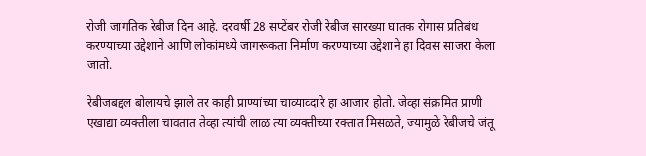रोजी जागतिक रेबीज दिन आहे. दरवर्षी 28 सप्टेंबर रोजी रेबीज सारख्या घातक रोगास प्रतिबंध करण्याच्या उद्देशाने आणि लोकांमध्ये जागरूकता निर्माण करण्याच्या उद्देशाने हा दिवस साजरा केला जातो.

रेबीजबद्दल बोलायचे झाले तर काही प्राण्यांच्या चाव्याव्दारे हा आजार होतो. जेव्हा संक्रमित प्राणी एखाद्या व्यक्तीला चावतात तेव्हा त्यांची लाळ त्या व्यक्तीच्या रक्तात मिसळते, ज्यामुळे रेबीजचे जंतू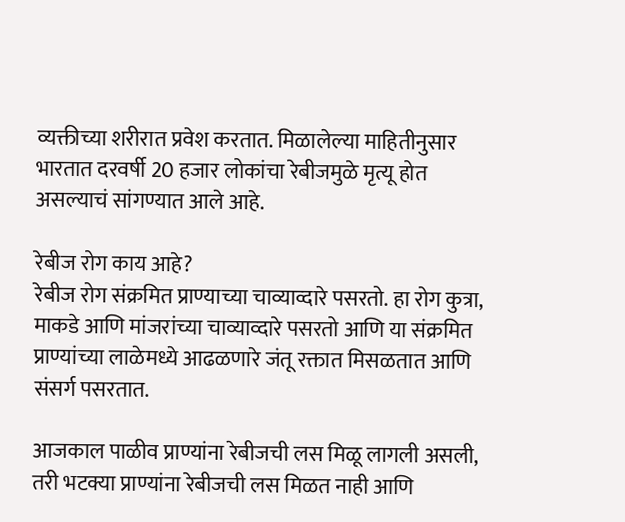व्यक्तीच्या शरीरात प्रवेश करतात. मिळालेल्या माहितीनुसार भारतात दरवर्षी 20 हजार लोकांचा रेबीजमुळे मृत्यू होत असल्याचं सांगण्यात आले आहे.

रेबीज रोग काय आहे?
रेबीज रोग संक्रमित प्राण्याच्या चाव्याव्दारे पसरतो. हा रोग कुत्रा, माकडे आणि मांजरांच्या चाव्याव्दारे पसरतो आणि या संक्रमित प्राण्यांच्या लाळेमध्ये आढळणारे जंतू रक्तात मिसळतात आणि संसर्ग पसरतात.

आजकाल पाळीव प्राण्यांना रेबीजची लस मिळू लागली असली, तरी भटक्या प्राण्यांना रेबीजची लस मिळत नाही आणि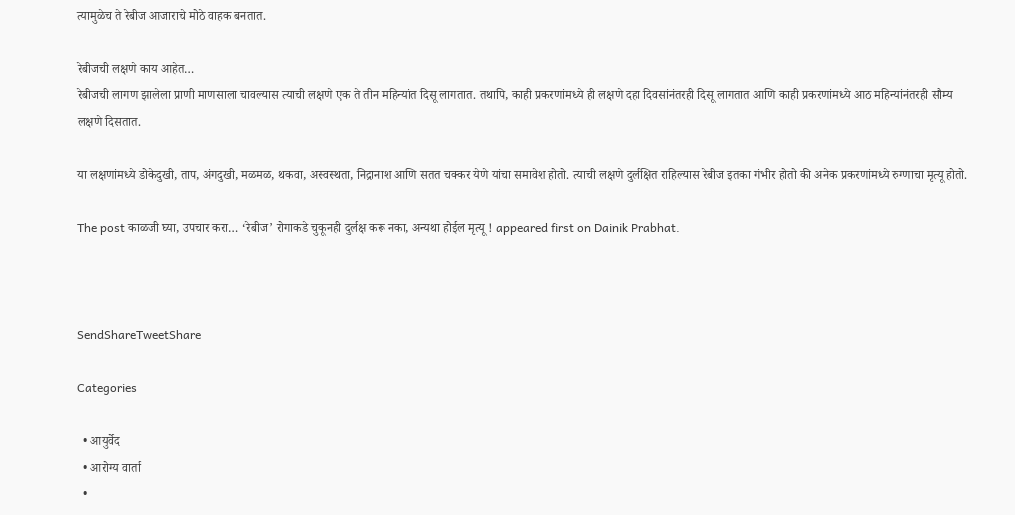त्यामुळेच ते रेबीज आजाराचे मोठे वाहक बनतात.

रेबीजची लक्षणे काय आहेत…
रेबीजची लागण झालेला प्राणी माणसाला चावल्यास त्याची लक्षणे एक ते तीन महिन्यांत दिसू लागतात. तथापि, काही प्रकरणांमध्ये ही लक्षणे दहा दिवसांनंतरही दिसू लागतात आणि काही प्रकरणांमध्ये आठ महिन्यांनंतरही सौम्य लक्षणे दिसतात.

या लक्षणांमध्ये डोकेदुखी, ताप, अंगदुखी, मळमळ, थकवा, अस्वस्थता, निद्रानाश आणि सतत चक्कर येणे यांचा समावेश होतो. त्याची लक्षणे दुर्लक्षित राहिल्यास रेबीज इतका गंभीर होतो की अनेक प्रकरणांमध्ये रुग्णाचा मृत्यू होतो.

The post काळजी घ्या, उपचार करा… ‘रेबीज’ रोगाकडे चुकूनही दुर्लक्ष करू नका, अन्यथा होईल मृत्यू ! appeared first on Dainik Prabhat.



SendShareTweetShare

Categories

  • आयुर्वेद
  • आरोग्य वार्ता
  •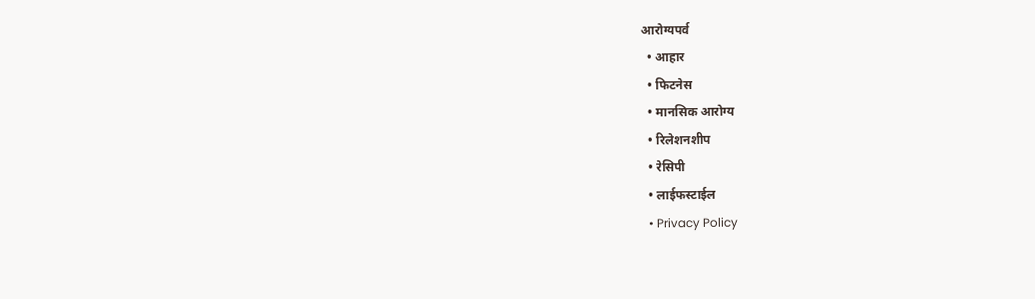आरोग्यपर्व
  • आहार
  • फिटनेस
  • मानसिक आरोग्य
  • रिलेशनशीप
  • रेसिपी
  • लाईफस्टाईल
  • Privacy Policy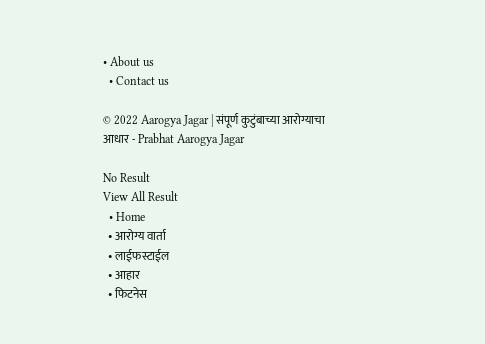• About us
  • Contact us

© 2022 Aarogya Jagar | संपूर्ण कुटुंबाच्या आरोग्याचा आधार - Prabhat Aarogya Jagar

No Result
View All Result
  • Home
  • आरोग्य वार्ता
  • लाईफस्टाईल
  • आहार
  • फिटनेस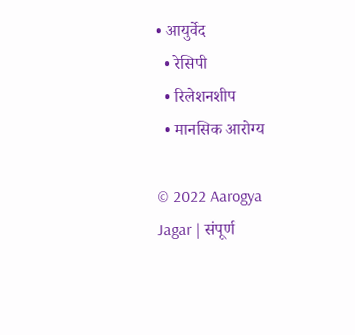• आयुर्वेद
  • रेसिपी
  • रिलेशनशीप
  • मानसिक आरोग्य

© 2022 Aarogya Jagar | संपूर्ण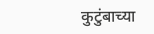कुटुंबाच्या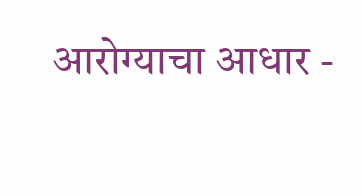आरोग्याचा आधार -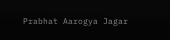Prabhat Aarogya Jagar